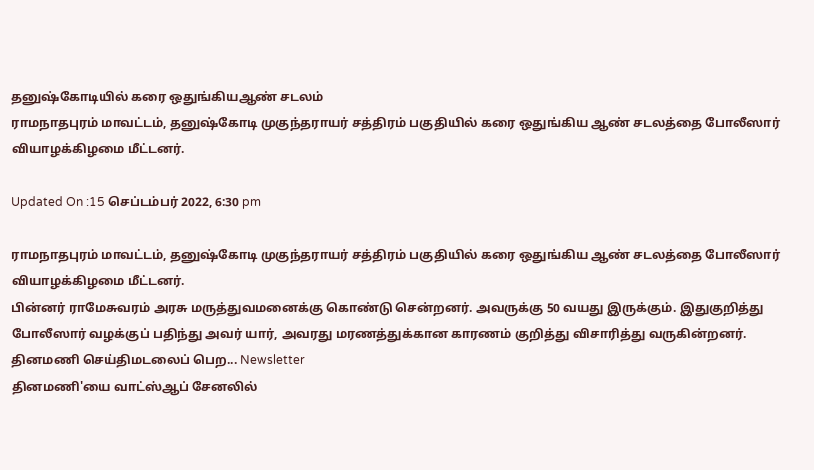தனுஷ்கோடியில் கரை ஒதுங்கியஆண் சடலம்
ராமநாதபுரம் மாவட்டம், தனுஷ்கோடி முகுந்தராயர் சத்திரம் பகுதியில் கரை ஒதுங்கிய ஆண் சடலத்தை போலீஸார் வியாழக்கிழமை மீட்டனர்.

Updated On :15 செப்டம்பர் 2022, 6:30 pm

ராமநாதபுரம் மாவட்டம், தனுஷ்கோடி முகுந்தராயர் சத்திரம் பகுதியில் கரை ஒதுங்கிய ஆண் சடலத்தை போலீஸார் வியாழக்கிழமை மீட்டனர்.
பின்னர் ராமேசுவரம் அரசு மருத்துவமனைக்கு கொண்டு சென்றனர். அவருக்கு 50 வயது இருக்கும். இதுகுறித்து போலீஸார் வழக்குப் பதிந்து அவர் யார், அவரது மரணத்துக்கான காரணம் குறித்து விசாரித்து வருகின்றனர்.
தினமணி செய்திமடலைப் பெற... Newsletter
தினமணி'யை வாட்ஸ்ஆப் சேனலில்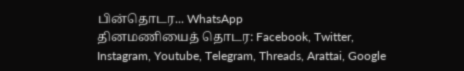பின்தொடர... WhatsApp
தினமணியைத் தொடர: Facebook, Twitter, Instagram, Youtube, Telegram, Threads, Arattai, Google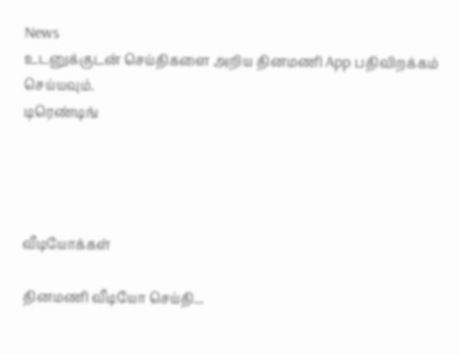News
உடனுக்குடன் செய்திகளை அறிய தினமணி App பதிவிறக்கம் செய்யவும்.
டிரெண்டிங்




வீடியோக்கள்

தினமணி வீடியோ செய்தி...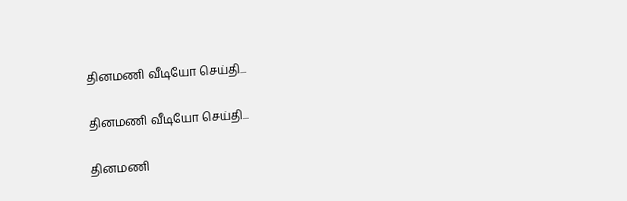தினமணி வீடியோ செய்தி...

தினமணி வீடியோ செய்தி...

தினமணி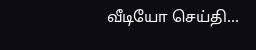வீடியோ செய்தி...